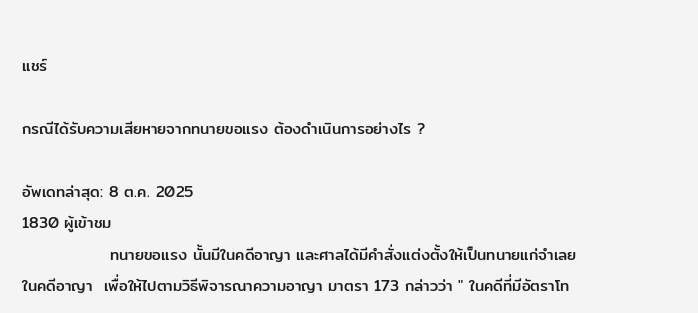แชร์

กรณีได้รับความเสียหายจากทนายขอแรง ต้องดำเนินการอย่างไร ?

อัพเดทล่าสุด: 8 ต.ค. 2025
1830 ผู้เข้าชม
               ทนายขอแรง นั้นมีในคดีอาญา และศาลได้มีคำสั่งแต่งตั้งให้เป็นทนายแก่จำเลยในคดีอาญา  เพื่อให้ไปตามวิธีพิจารณาความอาญา มาตรา 173 กล่าวว่า " ในคดีที่มีอัตราโท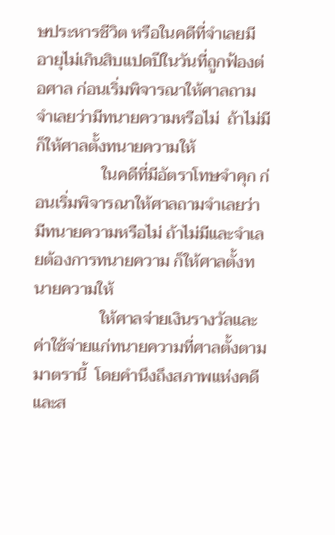ษประหารชีวิต หรือในคดีที่จำเลยมีอายุไม่เกินสิบแปดปีในวันที่ถูกฟ้องต่อศาล ก่อนเริ่มพิจารณาให้ศาลถามจำเลยว่ามีทนายความหรือไม่  ถ้าไม่มีก็ให้ศาลตั้งทนายความให้
                ในคดีที่มีอัตราโทษจำคุก ก่อนเริ่มพิจารณาให้ศาลถามจำเลยว่ามีทนายความหรือไม่ ถ้าไม่มีและจำเลยต้องการทนายความ ก็ให้ศาลตั้งทนายความให้
                ให้ศาลจ่ายเงินรางวัลและค่าใช้จ่ายแก่ทนายความที่ศาลตั้งตามมาตรานี้  โดยคำนึงถึงสภาพแห่งคดีและส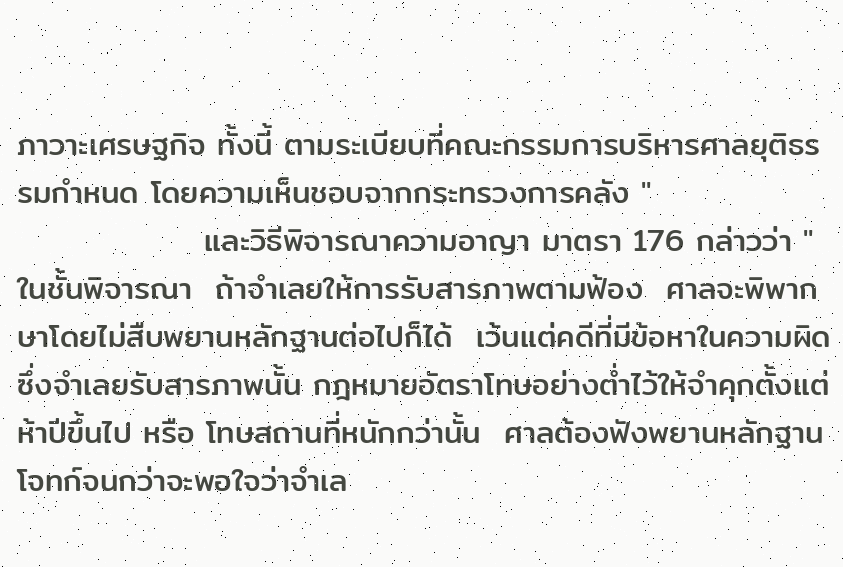ภาวาะเศรษฐกิจ ทั้งนี้ ตามระเบียบที่คณะกรรมการบริหารศาลยุติธรรมกำหนด โดยความเห็นชอบจากกระทรวงการคลัง "
                และวิธีพิจารณาความอาญา มาตรา 176 กล่าวว่า " ในชั้นพิจารณา  ถ้าจำเลยให้การรับสารภาพตามฟ้อง  ศาลจะพิพากษาโดยไม่สืบพยานหลักฐานต่อไปก็ได้  เว้นแต่คดีที่มีข้อหาในความผิดซึ่งจำเลยรับสารภาพนั้น กฎหมายอัตราโทษอย่างต่ำไว้ให้จำคุกตั้งแต่ห้าปีขึ้นไป หรือ โทษสถานที่หนักกว่านั้น  ศาลต้องฟังพยานหลักฐานโจทก์จนกว่าจะพอใจว่าจำเล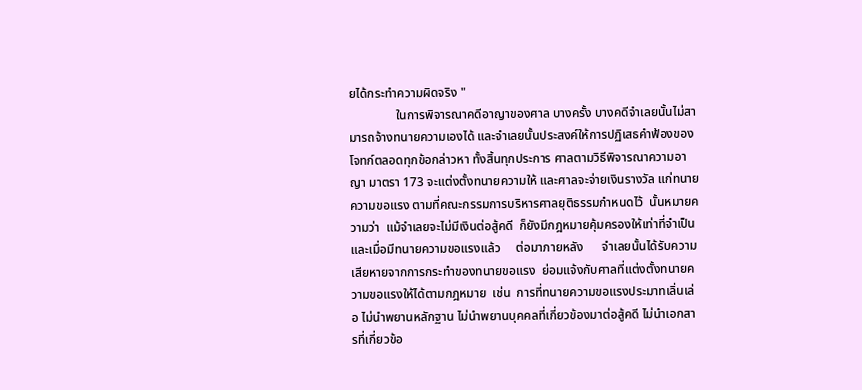ยได้กระทำความผิดจริง "
               ในการพิจารณาคดีอาญาของศาล บางครั้ง บางคดีจำเลยนั้นไม่สามารถจ้างทนายความเองได้ และจำเลยนั้นประสงค์ให้การปฏิเสธคำฟ้องของโจทก์ตลอดทุกข้อกล่าวหา ทั้งสิ้นทุกประการ ศาลตามวิธีพิจารณาความอาญา มาตรา 173 จะแต่งตั้งทนายความให้ และศาลจะจ่ายเงินรางวัล แก่ทนายความขอแรง ตามที่คณะกรรมการบริหารศาลยุติธรรมกำหนดไว้  นั้นหมายความว่า  แม้จำเลยจะไม่มีเงินต่อสู้คดี  ก็ยังมีกฎหมายคุ้มครองให้เท่าที่จำเป็น    และเมื่อมีทนายความขอแรงแล้ว     ต่อมาภายหลัง      จำเลยนั้นได้รับความเสียหายจากการกระทำของทนายขอแรง  ย่อมแจ้งกับศาลที่แต่งตั้งทนายความขอแรงให้ได้ตามกฎหมาย  เช่น  การที่ทนายความขอแรงประมาทเลิ่นเล่อ ไม่นำพยานหลักฐาน ไม่นำพยานบุคคลที่เกี่ยวข้องมาต่อสู้คดี ไม่นำเอกสารที่เกี่ยวข้อ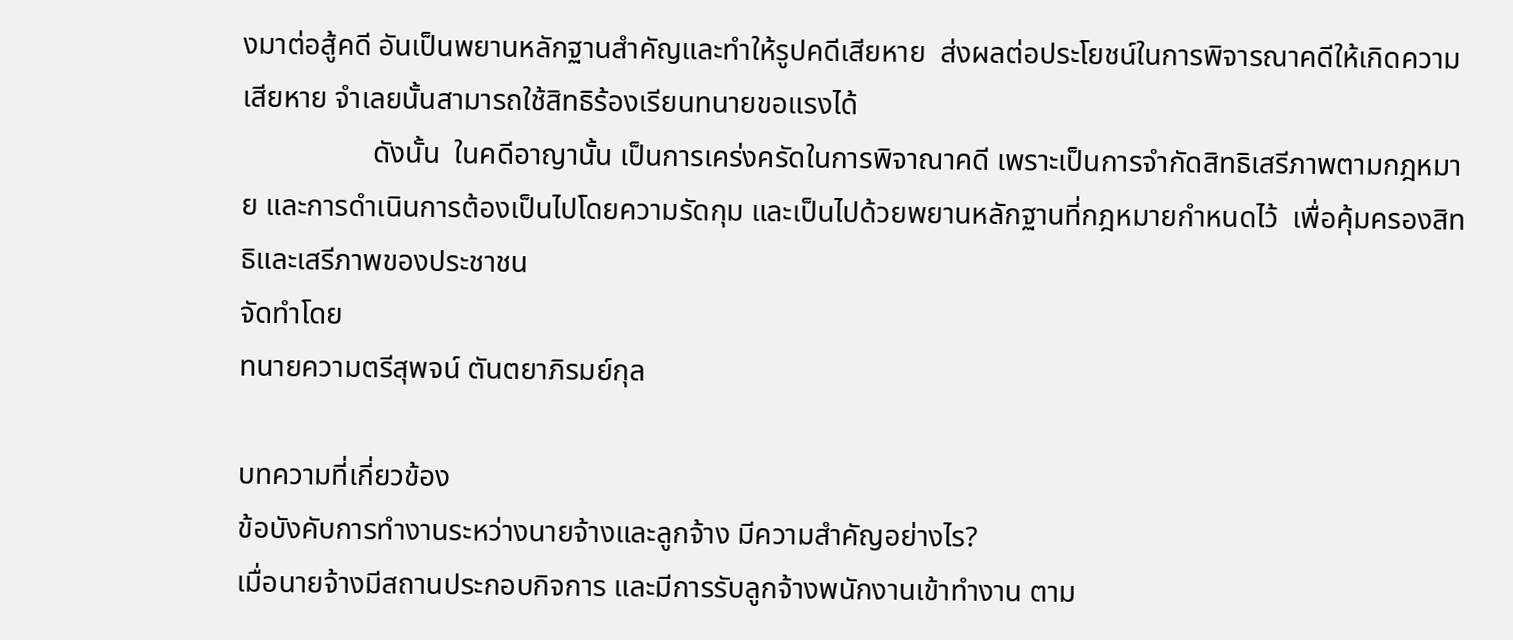งมาต่อสู้คดี อันเป็นพยานหลักฐานสำคัญและทำให้รูปคดีเสียหาย  ส่งผลต่อประโยชน์ในการพิจารณาคดีให้เกิดความเสียหาย จำเลยนั้นสามารถใช้สิทธิร้องเรียนทนายขอแรงได้
                  ดังนั้น  ในคดีอาญานั้น เป็นการเคร่งครัดในการพิจาณาคดี เพราะเป็นการจำกัดสิทธิเสรีภาพตามกฎหมาย และการดำเนินการต้องเป็นไปโดยความรัดกุม และเป็นไปด้วยพยานหลักฐานที่กฎหมายกำหนดไว้  เพื่อคุ้มครองสิทธิและเสรีภาพของประชาชน
จัดทำโดย
ทนายความตรีสุพจน์ ตันตยาภิรมย์กุล

บทความที่เกี่ยวข้อง
ข้อบังคับการทำงานระหว่างนายจ้างและลูกจ้าง มีความสำคัญอย่างไร?
เมื่อนายจ้างมีสถานประกอบกิจการ และมีการรับลูกจ้างพนักงานเข้าทำงาน ตาม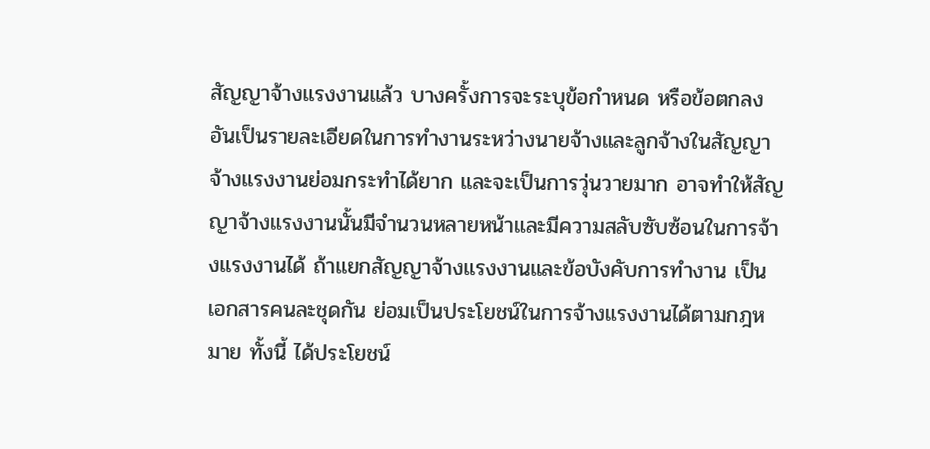สัญญาจ้างแรงงานแล้ว บางครั้งการจะระบุข้อกำหนด หรือข้อตกลง อันเป็นรายละเอียดในการทำงานระหว่างนายจ้างและลูกจ้างในสัญญาจ้างแรงงานย่อมกระทำได้ยาก และจะเป็นการวุ่นวายมาก อาจทำให้สัญญาจ้างแรงงานนั้นมีจำนวนหลายหน้าและมีความสลับซับซ้อนในการจ้างแรงงานได้ ถ้าแยกสัญญาจ้างแรงงานและข้อบังคับการทำงาน เป็นเอกสารคนละชุดกัน ย่อมเป็นประโยชน์ในการจ้างแรงงานได้ตามกฎหมาย ทั้งนี้ ได้ประโยชน์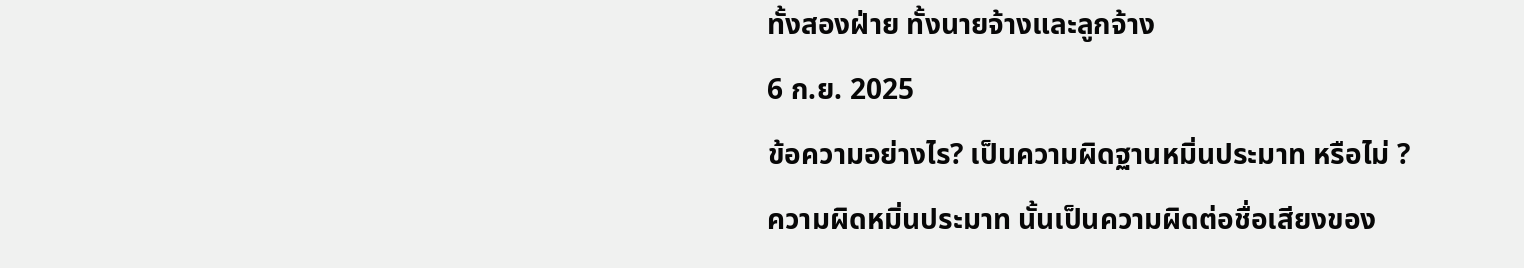ทั้งสองฝ่าย ทั้งนายจ้างและลูกจ้าง
6 ก.ย. 2025
ข้อความอย่างไร? เป็นความผิดฐานหมิ่นประมาท หรือไม่ ?
ความผิดหมิ่นประมาท นั้นเป็นความผิดต่อชื่อเสียงของ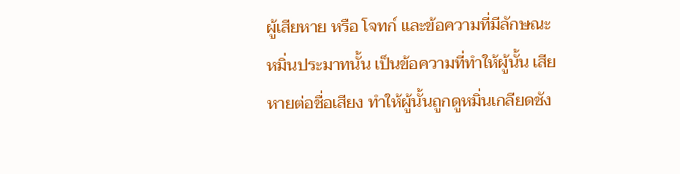ผู้เสียหาย หรือ โจทก์ และข้อความที่มีลักษณะหมิ่นประมาทนั้น เป็นข้อความที่ทำให้ผู้นั้น เสียหายต่อชื่อเสียง ทำให้ผู้นั้นถูกดูหมิ่นเกลียดชัง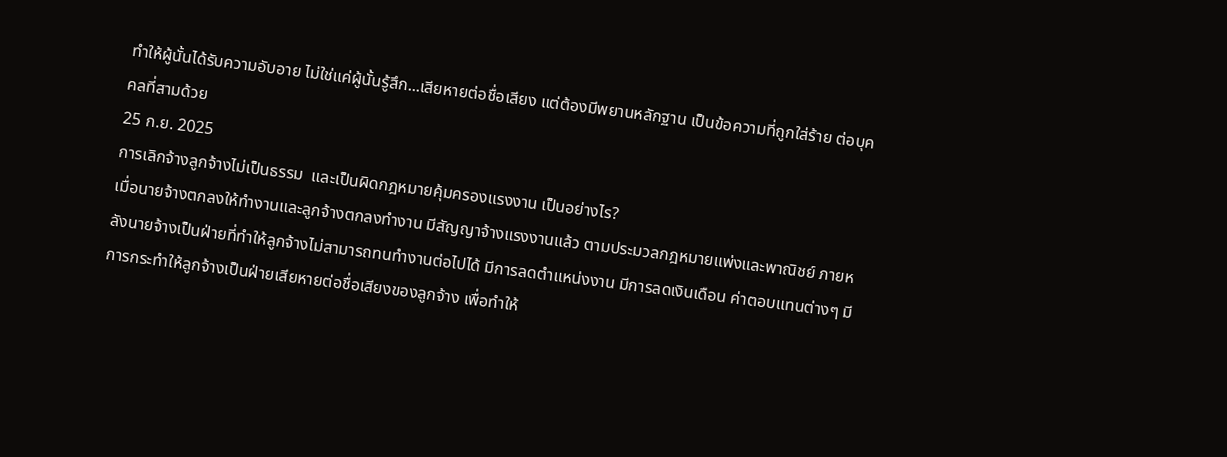ทำให้ผู้นั้นได้รับความอับอาย ไม่ใช่แค่ผู้นั้นรู้สึก...เสียหายต่อชื่อเสียง แต่ต้องมีพยานหลักฐาน เป็นข้อความที่ถูกใส่ร้าย ต่อบุคคลที่สามด้วย
25 ก.ย. 2025
การเลิกจ้างลูกจ้างไม่เป็นธรรม  และเป็นผิดกฎหมายคุ้มครองแรงงาน เป็นอย่างไร?
เมื่อนายจ้างตกลงให้ทำงานและลูกจ้างตกลงทำงาน มีสัญญาจ้างแรงงานแล้ว ตามประมวลกฎหมายแพ่งและพาณิชย์ ภายหลังนายจ้างเป็นฝ่ายที่ทำให้ลูกจ้างไม่สามารถทนทำงานต่อไปได้ มีการลดตำแหน่งงาน มีการลดเงินเดือน ค่าตอบแทนต่างๆ มีการกระทำให้ลูกจ้างเป็นฝ่ายเสียหายต่อชื่อเสียงของลูกจ้าง เพื่อทำให้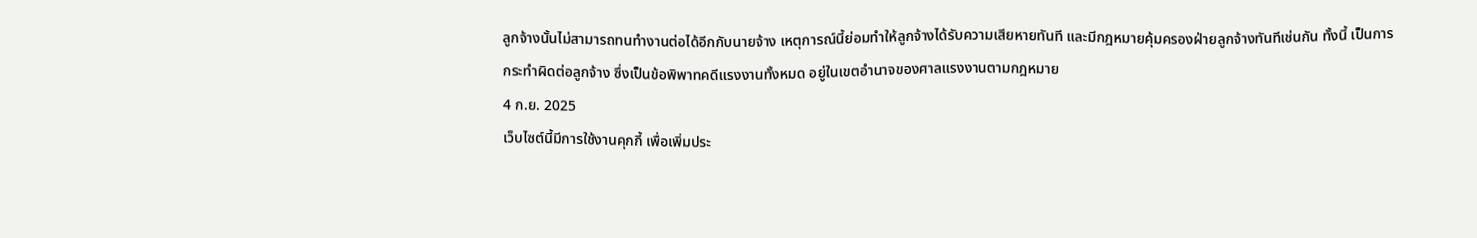ลูกจ้างนั้นไม่สามารถทนทำงานต่อได้อีกกับนายจ้าง เหตุการณ์นี้ย่อมทำให้ลูกจ้างได้รับความเสียหายทันที และมีกฎหมายคุ้มครองฝ่ายลูกจ้างทันทีเช่นกัน ทั้งนี้ เป็นการกระทำผิดต่อลูกจ้าง ซึ่งเป็นข้อพิพาทคดีแรงงานทั้งหมด อยู่ในเขตอำนาจของศาลแรงงานตามกฎหมาย
4 ก.ย. 2025
เว็บไซต์นี้มีการใช้งานคุกกี้ เพื่อเพิ่มประ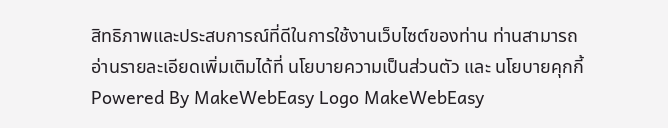สิทธิภาพและประสบการณ์ที่ดีในการใช้งานเว็บไซต์ของท่าน ท่านสามารถอ่านรายละเอียดเพิ่มเติมได้ที่ นโยบายความเป็นส่วนตัว และ นโยบายคุกกี้
Powered By MakeWebEasy Logo MakeWebEasy